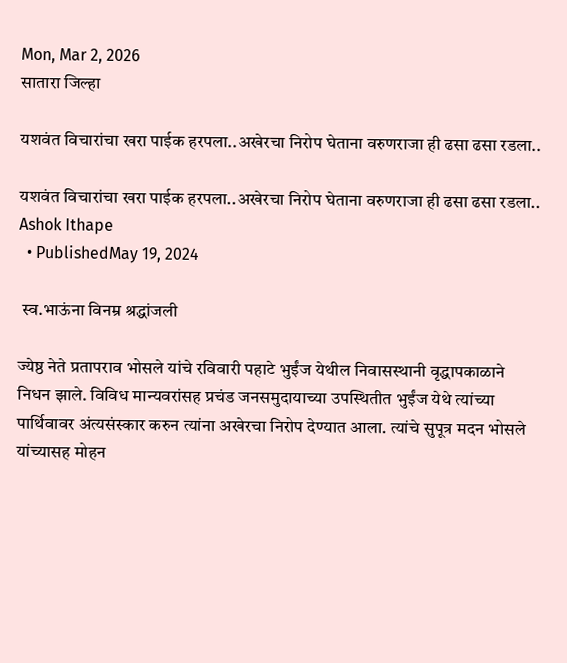Mon, Mar 2, 2026
सातारा जिल्हा

यशवंत विचारांचा खरा पाईक हरपला..अखेरचा निरोप घेताना वरुणराजा ही ढसा ढसा रडला..

यशवंत विचारांचा खरा पाईक हरपला..अखेरचा निरोप घेताना वरुणराजा ही ढसा ढसा रडला..
Ashok Ithape
  • PublishedMay 19, 2024

 स्व.भाऊंना विनम्र श्रद्धांजली

ज्येष्ठ नेते प्रतापराव भोसले यांचे रविवारी पहाटे भुईंज येथील निवासस्थानी वृद्धापकाळाने निधन झाले. विविध मान्यवरांसह प्रचंड जनसमुदायाच्या उपस्थितीत भुईंज येथे त्यांच्या पार्थिवावर अंत्यसंस्कार करुन त्यांना अखेरचा निरोप देण्यात आला. त्यांचे सुपूत्र मदन भोसले यांच्यासह मोहन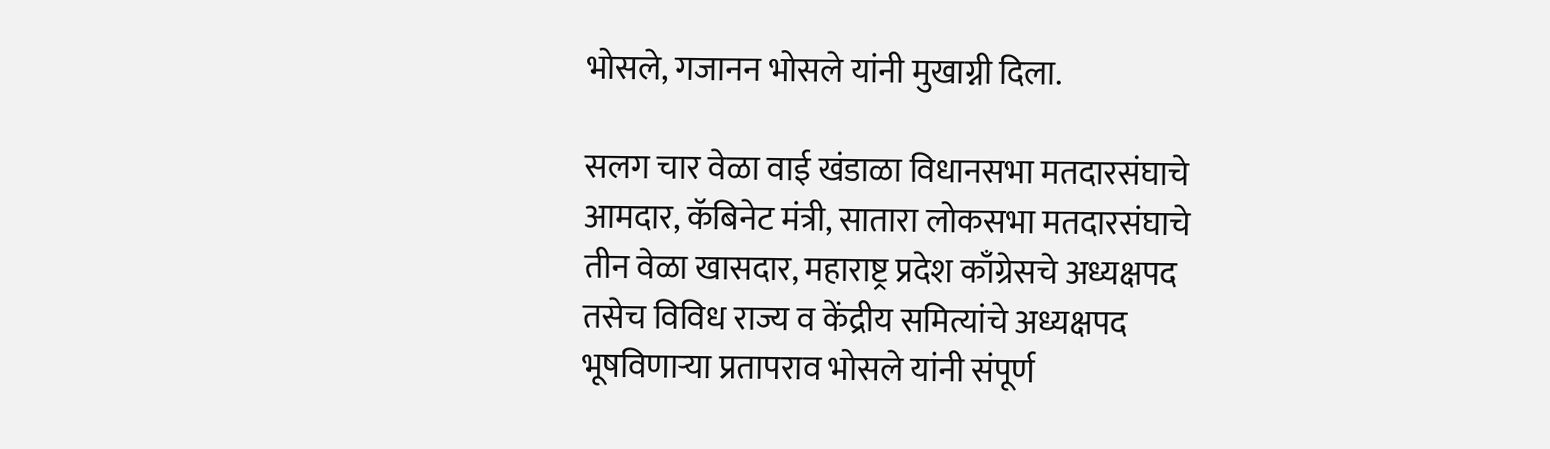भोसले, गजानन भोसले यांनी मुखाग्नी दिला.

सलग चार वेळा वाई खंडाळा विधानसभा मतदारसंघाचे आमदार, कॅबिनेट मंत्री, सातारा लोकसभा मतदारसंघाचे तीन वेळा खासदार, महाराष्ट्र प्रदेश काँग्रेसचे अध्यक्षपद तसेच विविध राज्य व केंद्रीय समित्यांचे अध्यक्षपद भूषविणार्‍या प्रतापराव भोसले यांनी संपूर्ण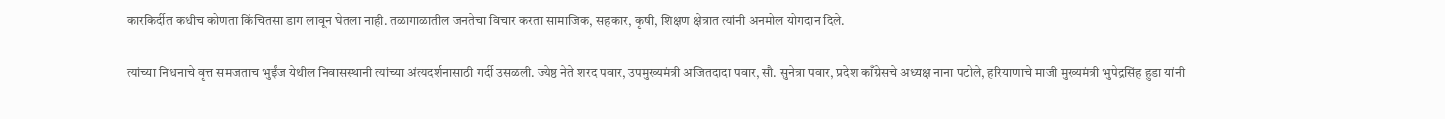कारकिर्दीत कधीच कोणता किंचितसा डाग लावून घेतला नाही. तळागाळातील जनतेचा विचार करता सामाजिक, सहकार, कृषी, शिक्षण क्षेत्रात त्यांनी अनमोल योगदान दिले.

त्यांच्या निधनाचे वृत्त समजताच भुईंज येथील निवासस्थानी त्यांच्या अंत्यदर्शनासाठी गर्दी उसळली. ज्येष्ठ नेते शरद पवार, उपमुख्यमंत्री अजितदादा पवार, सौ. सुनेत्रा पवार, प्रदेश काँग्रेसचे अध्यक्ष नाना पटोले, हरियाणाचे माजी मुख्यमंत्री भुपेद्रसिंह हुडा यांनी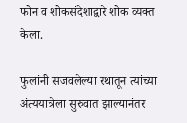फोन व शोकसंदेशाद्वारे शोक व्यक्‍त केला.

फुलांनी सजवलेल्या रथातून त्यांच्या अंत्ययात्रेला सुरुवात झाल्यानंतर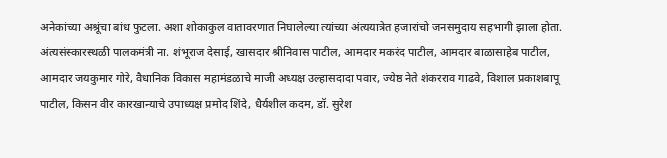अनेकांच्या अश्रूंचा बांध फुटला. अशा शोकाकुल वातावरणात निघालेल्या त्यांच्या अंत्ययात्रेत हजारांचो जनसमुदाय सहभागी झाला होता. अंत्यसंस्कारस्थळी पालकमंत्री ना. शंभूराज देसाई, खासदार श्रीनिवास पाटील, आमदार मकरंद पाटील, आमदार बाळासाहेब पाटील, आमदार जयकुमार गोरे, वैधानिक विकास महामंडळाचे माजी अध्यक्ष उल्हासदादा पवार, ज्येष्ठ नेते शंकरराव गाढवे, विशाल प्रकाशबापू पाटील, किसन वीर कारखान्याचे उपाध्यक्ष प्रमोद शिंदे, धैर्यशील कदम, डॉ. सुरेश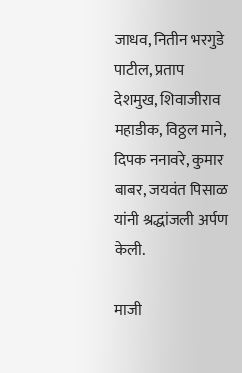जाधव, नितीन भरगुडे पाटील, प्रताप देशमुख, शिवाजीराव महाडीक, विठ्ठल माने, दिपक ननावरे, कुमार बाबर, जयवंत पिसाळ यांनी श्रद्धांजली अर्पण केली.

माजी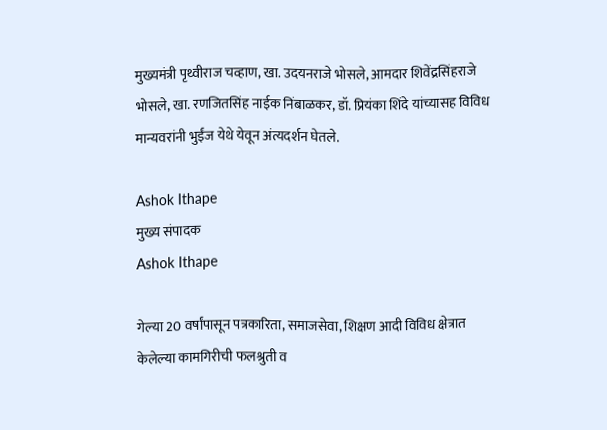मुख्यमंत्री पृथ्वीराज चव्हाण, खा. उदयनराजे भोसले, आमदार शिवेंद्रसिंहराजे भोसले, खा. रणजितसिंह नाईक निंबाळकर, डॉ. प्रियंका शिंदे यांच्यासह विविध मान्यवरांनी भुईंज येथे येवून अंत्यदर्शन घेतले.

Ashok Ithape
मुख्य संपादक
Ashok Ithape

गेल्या 20 वर्षांपासून पत्रकारिता, समाजसेवा, शिक्षण आदी विविध क्षेत्रात केलेल्या कामगिरीची फलश्रुती व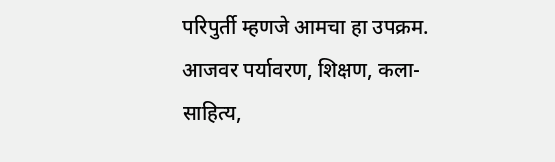परिपुर्ती म्हणजे आमचा हा उपक्रम. आजवर पर्यावरण, शिक्षण, कला-साहित्य,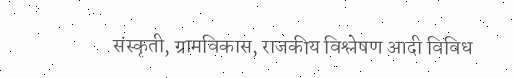संस्कृती, ग्रामविकास, राजकीय विश्लेषण आदी विविध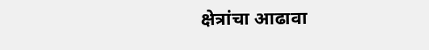क्षेत्रांचा आढावा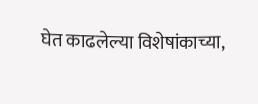घेत काढलेल्या विशेषांकाच्या,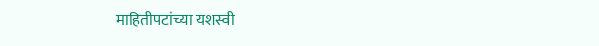माहितीपटांच्या यशस्वी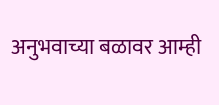अनुभवाच्या बळावर आम्ही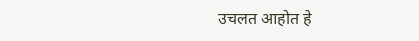उचलत आहोत हे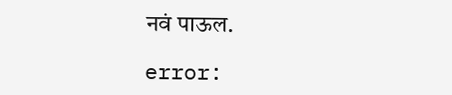नवं पाऊल.

error: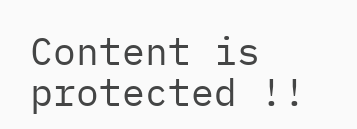Content is protected !!